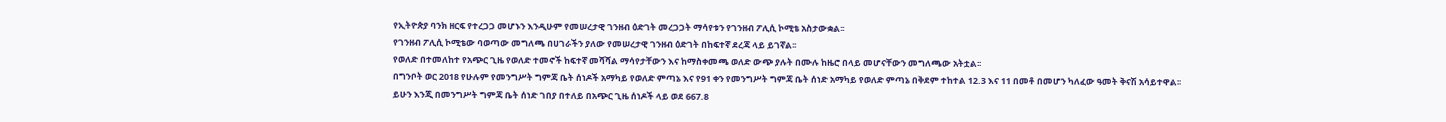የኢትዮጵያ ባንክ ዘርፍ የተረጋጋ መሆኑን እንዲሁም የመሠረታዊ ገንዘብ ዕድገት መረጋጋት ማሳየቱን የገንዘብ ፖሊሲ ኮሚቴ አስታውቋል፡፡
የገንዘብ ፖሊሲ ኮሚቴው ባወጣው መግለጫ በሀገራችን ያለው የመሠረታዊ ገንዘብ ዕድገት በከፍተኛ ደረጃ ላይ ይገኛል፡፡
የወለድ በተመለከተ የአጭር ጊዜ የወለድ ተመኖች ከፍተኛ መሻሻል ማሳየታቸውን እና ከማስቀመጫ ወለድ ውጭ ያሉት በሙሉ ከዜሮ በላይ መሆናቸውን መግለጫው አትቷል፡፡
በግንቦት ወር 2018 የሁሉም የመንግሥት ግምጃ ቤት ሰነዶች አማካይ የወለድ ምጣኔ እና የ91 ቀን የመንግሥት ግምጃ ቤት ሰነድ አማካይ የወለድ ምጣኔ በቅደም ተከተል 12.3 እና 11 በመቶ በመሆን ካለፈው ዓመት ቅናሽ አሳይተዋል፡፡
ይሁን እንጂ በመንግሥት ግምጃ ቤት ሰነድ ገበያ በተለይ በአጭር ጊዜ ሰነዶች ላይ ወደ 667.8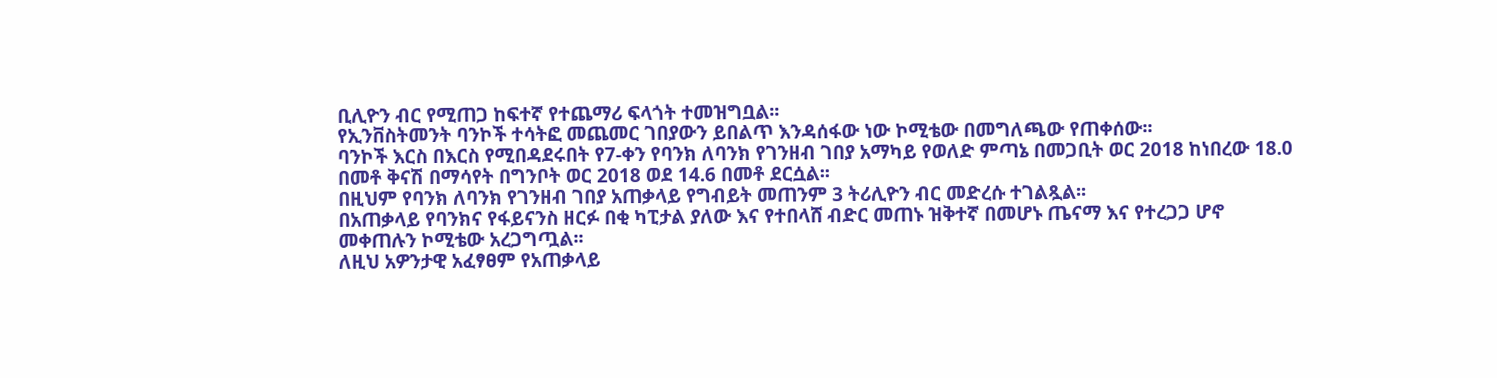ቢሊዮን ብር የሚጠጋ ከፍተኛ የተጨማሪ ፍላጎት ተመዝግቧል፡፡
የኢንቨስትመንት ባንኮች ተሳትፎ መጨመር ገበያውን ይበልጥ እንዳሰፋው ነው ኮሚቴው በመግለጫው የጠቀሰው፡፡
ባንኮች እርስ በእርስ የሚበዳደሩበት የ7-ቀን የባንክ ለባንክ የገንዘብ ገበያ አማካይ የወለድ ምጣኔ በመጋቢት ወር 2018 ከነበረው 18.0 በመቶ ቅናሽ በማሳየት በግንቦት ወር 2018 ወደ 14.6 በመቶ ደርሷል፡፡
በዚህም የባንክ ለባንክ የገንዘብ ገበያ አጠቃላይ የግብይት መጠንም 3 ትሪሊዮን ብር መድረሱ ተገልጿል፡፡
በአጠቃላይ የባንክና የፋይናንስ ዘርፉ በቂ ካፒታል ያለው እና የተበላሸ ብድር መጠኑ ዝቅተኛ በመሆኑ ጤናማ እና የተረጋጋ ሆኖ መቀጠሉን ኮሚቴው አረጋግጧል፡፡
ለዚህ አዎንታዊ አፈፃፀም የአጠቃላይ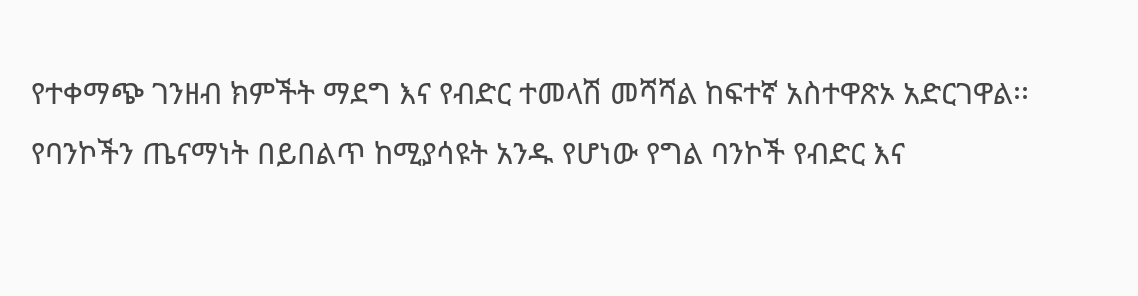የተቀማጭ ገንዘብ ክምችት ማደግ እና የብድር ተመላሽ መሻሻል ከፍተኛ አስተዋጽኦ አድርገዋል፡፡
የባንኮችን ጤናማነት በይበልጥ ከሚያሳዩት አንዱ የሆነው የግል ባንኮች የብድር እና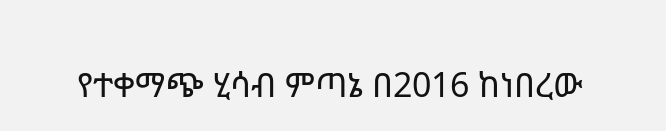የተቀማጭ ሂሳብ ምጣኔ በ2016 ከነበረው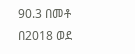90.3 በመቶ በ2018 ወደ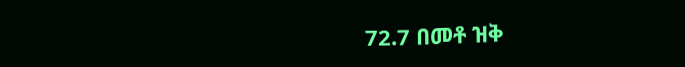72.7 በመቶ ዝቅ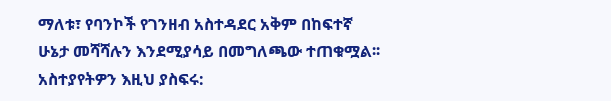ማለቱ፣ የባንኮች የገንዘብ አስተዳደር አቅም በከፍተኛ ሁኔታ መሻሻሉን እንደሚያሳይ በመግለጫው ተጠቁሟል፡፡
አስተያየትዎን እዚህ ያስፍሩ: